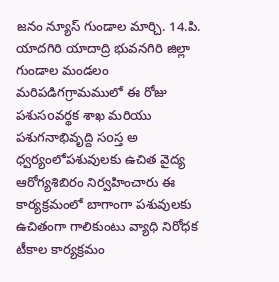జనం న్యూస్ గుండాల మార్చి. 14.పి. యాదగిరి యాదాద్రి భువనగిరి జిల్లా గుండాల మండలం మరిపడిగగ్రామములో ఈ రోజు పశుసoవర్థక శాఖ మరియు పశుగనాభివృద్ది సoస్త అ ధ్వర్యంలోపశువులకు ఉచిత వైద్య ఆరోగ్యశిబిరం నిర్వహించారు ఈ కార్యక్రమంలో బాగాంగా పశువులకు ఉచితంగా గాలికుంటు వ్యాధి నిరోధక టీకాల కార్యక్రమం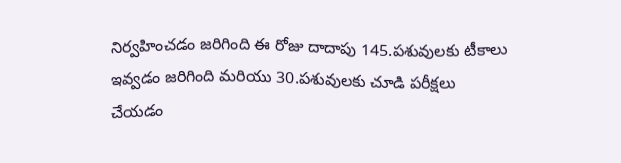నిర్వహించడం జరిగింది ఈ రోజు దాదాపు 145.పశువులకు టీకాలు ఇవ్వడం జరిగింది మరియు 30.పశువులకు చూడి పరీక్షలు చేయడం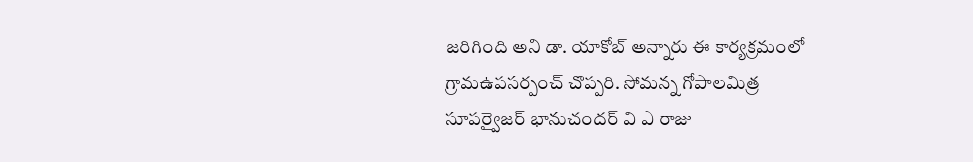జరిగింది అని డా. యాకోబ్ అన్నారు ఈ కార్యక్రమంలో గ్రామఉపసర్పంచ్ చొప్పరి. సోమన్న గోపాలమిత్ర సూపర్వైజర్ భానుచందర్ వి ఎ రాజు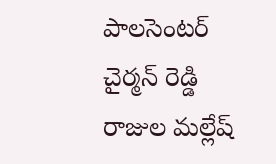పాలసెంటర్ చైర్మన్ రెడ్డి రాజుల మల్లేష్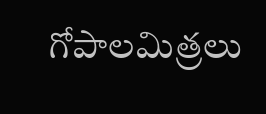గోపాలమిత్రలు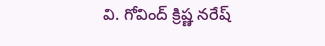వి. గోవింద్ క్రిష్ణ నరేష్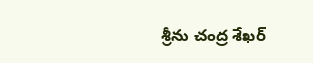శ్రీను చంద్ర శేఖర్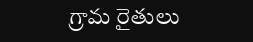గ్రామ రైతులు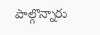పాల్గొన్నారు